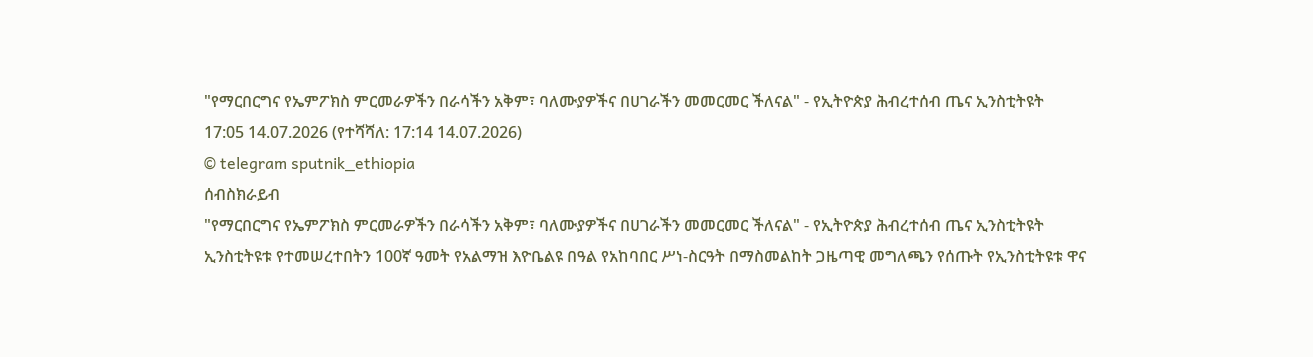"የማርበርግና የኤምፖክስ ምርመራዎችን በራሳችን አቅም፣ ባለሙያዎችና በሀገራችን መመርመር ችለናል" - የኢትዮጵያ ሕብረተሰብ ጤና ኢንስቲትዩት
17:05 14.07.2026 (የተሻሻለ: 17:14 14.07.2026)
© telegram sputnik_ethiopia
ሰብስክራይብ
"የማርበርግና የኤምፖክስ ምርመራዎችን በራሳችን አቅም፣ ባለሙያዎችና በሀገራችን መመርመር ችለናል" - የኢትዮጵያ ሕብረተሰብ ጤና ኢንስቲትዩት
ኢንስቲትዩቱ የተመሠረተበትን 100ኛ ዓመት የአልማዝ እዮቤልዩ በዓል የአከባበር ሥነ-ስርዓት በማስመልከት ጋዜጣዊ መግለጫን የሰጡት የኢንስቲትዩቱ ዋና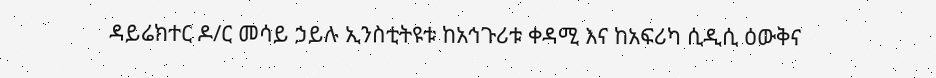ዳይሬክተር ዶ/ር መሳይ ኃይሉ ኢንስቲትዩቱ ከአኅጉሪቱ ቀዳሚ እና ከአፍሪካ ሲዲሲ ዕውቅና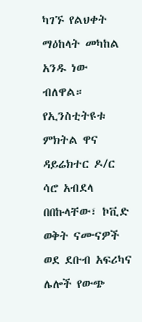ካገኙ የልህቀት ማዕከላት መካከል አንዱ ነው ብለዋል።
የኢንስቲትዩቱ ምክትል ዋና ዳይሬክተር ዶ/ር ሳሮ አብደላ በበኩላቸው፣ ኮቪድ ወቅት ናሙናዎች ወደ ደቡብ አፍሪካና ሌሎች የውጭ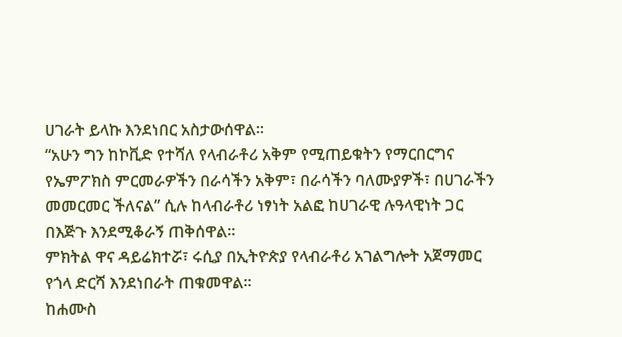ሀገራት ይላኩ እንደነበር አስታውሰዋል፡፡
“አሁን ግን ከኮቪድ የተሻለ የላብራቶሪ አቅም የሚጠይቁትን የማርበርግና የኤምፖክስ ምርመራዎችን በራሳችን አቅም፣ በራሳችን ባለሙያዎች፣ በሀገራችን መመርመር ችለናል” ሲሉ ከላብራቶሪ ነፃነት አልፎ ከሀገራዊ ሉዓላዊነት ጋር በእጅጉ እንደሚቆራኝ ጠቅሰዋል።
ምክትል ዋና ዳይሬክተሯ፣ ሩሲያ በኢትዮጵያ የላብራቶሪ አገልግሎት አጀማመር የጎላ ድርሻ እንደነበራት ጠቁመዋል።
ከሐሙስ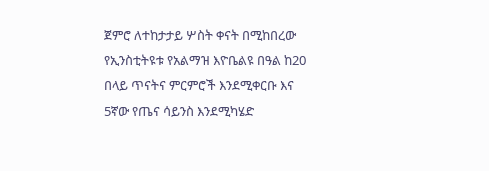ጀምሮ ለተከታታይ ሦስት ቀናት በሚከበረው የኢንስቲትዩቱ የአልማዝ እዮቤልዩ በዓል ከ20 በላይ ጥናትና ምርምሮች እንደሚቀርቡ እና 5ኛው የጤና ሳይንስ እንደሚካሄድ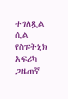ተገለጿል ሲል የስፑትኒክ አፍሪካ ጋዜጠኛ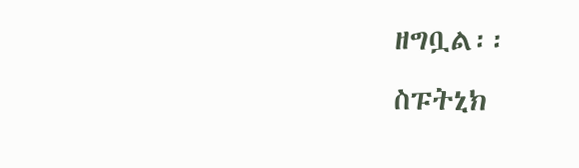ዘግቧል፡፡
ስፑትኒክ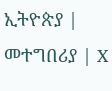ኢትዮጵያ | መተግበሪያ | X